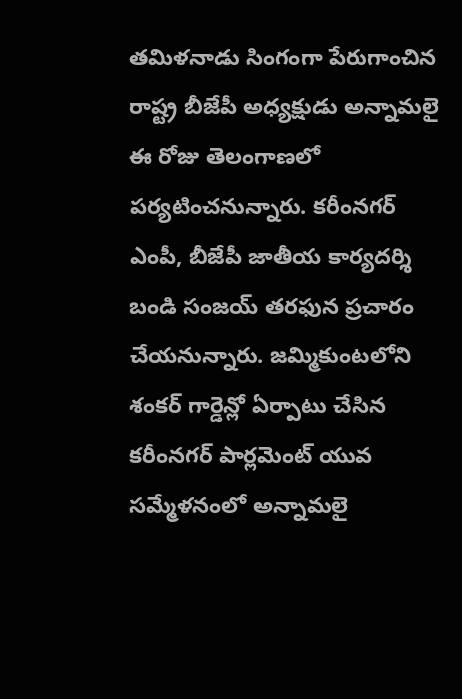తమిళనాడు సింగంగా పేరుగాంచిన రాష్ట్ర బీజేపీ అధ్యక్షుడు అన్నామలై ఈ రోజు తెలంగాణలో పర్యటించనున్నారు. కరీంనగర్ ఎంపీ, బీజేపీ జాతీయ కార్యదర్శి బండి సంజయ్ తరఫున ప్రచారం చేయనున్నారు. జమ్మికుంటలోని శంకర్ గార్డెన్లో ఏర్పాటు చేసిన కరీంనగర్ పార్లమెంట్ యువ సమ్మేళనంలో అన్నామలై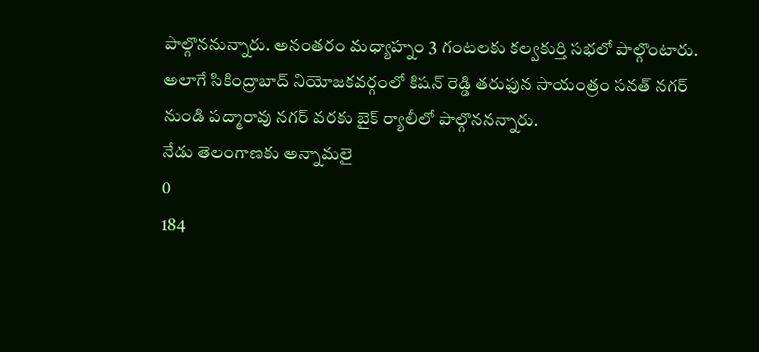పాల్గొననున్నారు. అనంతరం మధ్యాహ్నం 3 గంటలకు కల్వకుర్తి సభలో పాల్గొంటారు. అలాగే సికింద్రాబాద్ నియోజకవర్గంలో కిషన్ రెడ్డి తరుఫున సాయంత్రం సనత్ నగర్ నుండి పద్మారావు నగర్ వరకు బైక్ ర్యాలీలో పాల్గొననన్నారు.
నేడు తెలంగాణకు అన్నామలై
0
184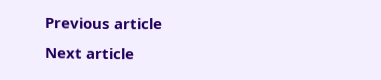Previous article
Next article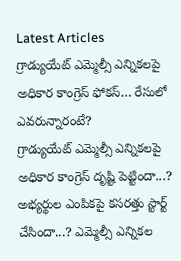Latest Articles
గ్రాడ్యుయేట్ ఎమ్మెల్సీ ఎన్నికలపై అధికార కాంగ్రెస్ ఫోకస్… రేసులో ఎవరున్నారంటే?
గ్రాడ్యుయేట్ ఎమ్మెల్సీ ఎన్నికలపై అధికార కాంగ్రెస్ దృష్టి పెట్టిందా...? అభ్యర్థుల ఎంపికపై కసరత్తు స్టార్ట్ చేసిందా...? ఎమ్మెల్సీ ఎన్నికల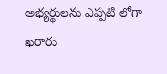అభ్యర్థులను ఎప్పటి లోగా ఖరారు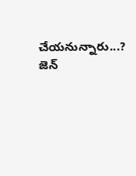చేయనున్నారు...? జెన్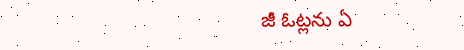జీ ఓట్లను ఏ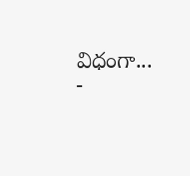విధంగా...
-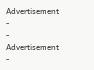Advertisement -
- Advertisement -